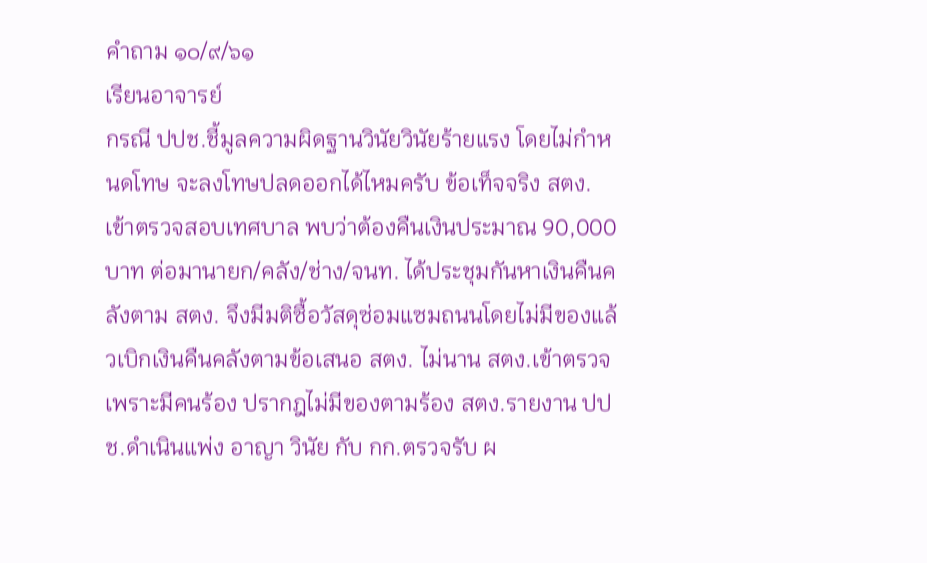คำถาม ๑๐/๙/๖๑
เรียนอาจารย์
กรณี ปปช.ชี้มูลความผิดฐานวินัยวินัยร้ายแรง โดยไม่กำหนดโทษ จะลงโทษปลดออกได้ไหมครับ ข้อเท็จจริง สตง.เข้าตรวจสอบเทศบาล พบว่าต้องคืนเงินประมาณ 90,000 บาท ต่อมานายก/คลัง/ช่าง/จนท. ได้ประชุมกันหาเงินคืนคลังตาม สตง. จึงมีมติซื้อวัสดุซ่อมแซมถนนโดยไม่มีของแล้วเบิกเงินคืนคลังตามข้อเสนอ สตง. ไม่นาน สตง.เข้าตรวจเพราะมีคนร้อง ปรากฎไม่มีของตามร้อง สตง.รายงาน ปปช.ดำเนินแพ่ง อาญา วินัย กับ กก.ตรวจรับ ผ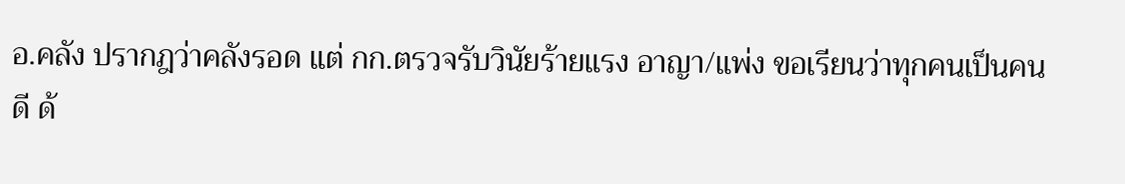อ.คลัง ปรากฎว่าคลังรอด แต่ กก.ตรวจรับวินัยร้ายแรง อาญา/แพ่ง ขอเรียนว่าทุกคนเป็นคนดี ด้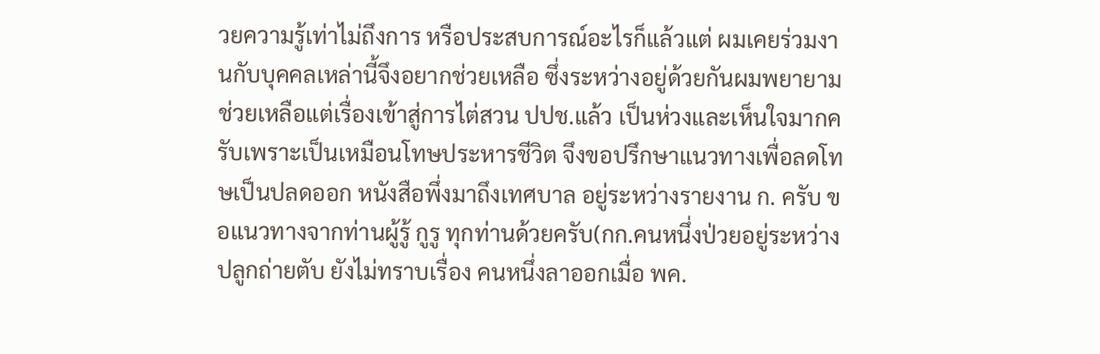วยความรู้เท่าไม่ถึงการ หรือประสบการณ์อะไรก็แล้วแต่ ผมเคยร่วมงานกับบุคคลเหล่านี้จึงอยากช่วยเหลือ ซึ่งระหว่างอยู่ด้วยกันผมพยายามช่วยเหลือแต่เรื่องเข้าสู่การไต่สวน ปปช.แล้ว เป็นห่วงและเห็นใจมากครับเพราะเป็นเหมือนโทษประหารชีวิต จึงขอปรึกษาแนวทางเพื่อลดโทษเป็นปลดออก หนังสือพึ่งมาถึงเทศบาล อยู่ระหว่างรายงาน ก. ครับ ขอแนวทางจากท่านผู้รู้ กูรู ทุกท่านด้วยครับ(กก.คนหนึ่งป่วยอยู่ระหว่างปลูกถ่ายตับ ยังไม่ทราบเรื่อง คนหนึ่งลาออกเมื่อ พค.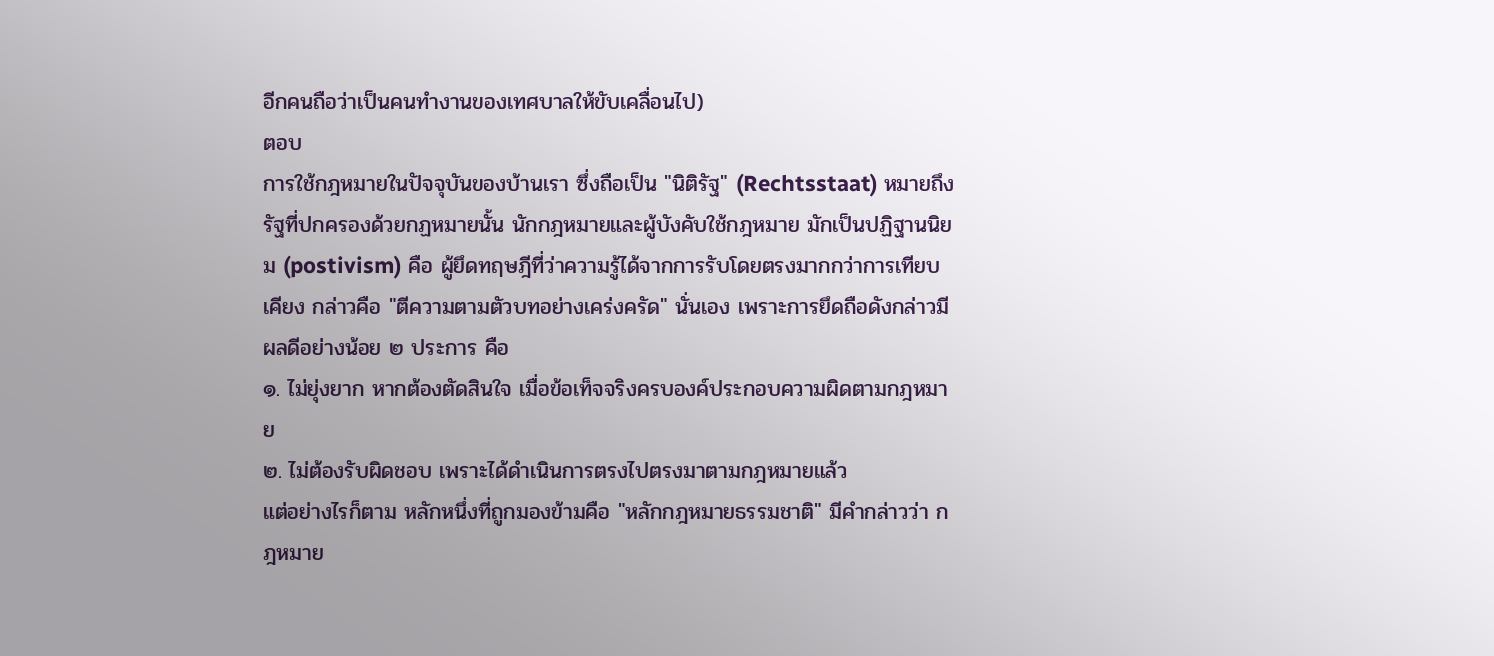อีกคนถือว่าเป็นคนทำงานของเทศบาลให้ขับเคลื่อนไป)
ตอบ
การใช้กฎหมายในปัจจุบันของบ้านเรา ซึ่งถือเป็น "นิติรัฐ" (Rechtsstaat) หมายถึง รัฐที่ปกครองด้วยกฏหมายนั้น นักกฎหมายและผู้บังคับใช้กฎหมาย มักเป็นปฏิฐานนิยม (postivism) คือ ผู้ยึดทฤษฎีที่ว่าความรู้ได้จากการรับโดยตรงมากกว่าการเทียบเคียง กล่าวคือ "ตีความตามตัวบทอย่างเคร่งครัด" นั่นเอง เพราะการยึดถือดังกล่าวมีผลดีอย่างน้อย ๒ ประการ คือ
๑. ไม่ยุ่งยาก หากต้องตัดสินใจ เมื่อข้อเท็จจริงครบองค์ประกอบความผิดตามกฎหมาย
๒. ไม่ต้องรับผิดชอบ เพราะได้ดำเนินการตรงไปตรงมาตามกฎหมายแล้ว
แต่อย่างไรก็ตาม หลักหนึ่งที่ถูกมองข้ามคือ "หลักกฎหมายธรรมชาติ" มีคำกล่าวว่า กฎหมาย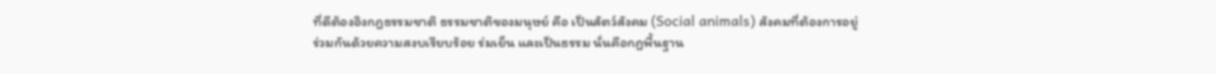ที่ดีต้องอิงกฎธรรมชาติ ธรรมชาติของมนุษย์ คือ เป็นสัตว์สังคม (Social animals) สังคมที่ต้องการอยู่ร่วมกันด้วยความสงบเรียบร้อย ร่มเย็น และเป็นธรรม นั่นคือกฎพื้นฐาน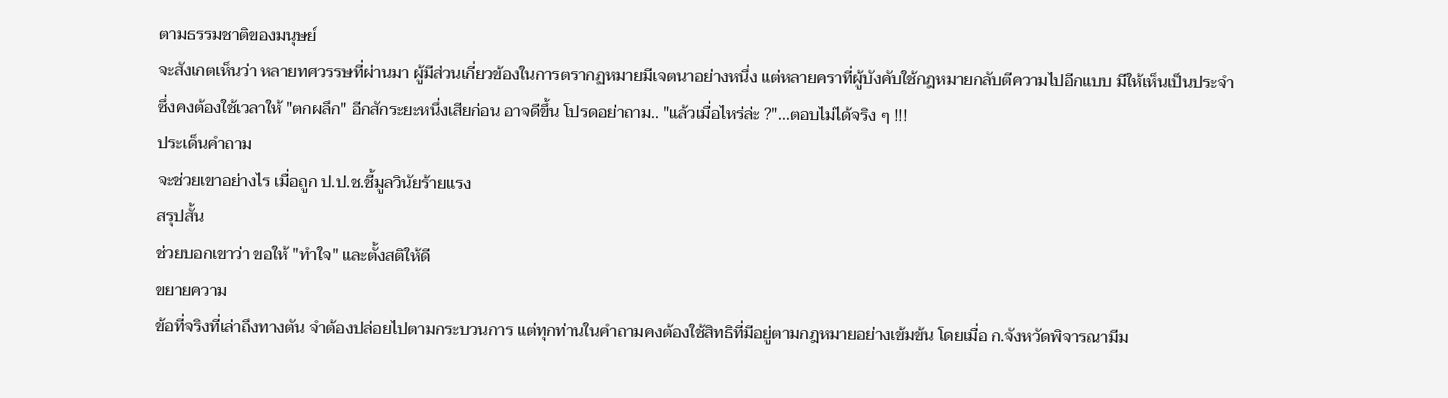ตามธรรมชาติของมนุษย์
จะสังเกตเห็นว่า หลายทศวรรษที่ผ่านมา ผู้มีส่วนเกี่ยวข้องในการตรากฏหมายมีเจตนาอย่างหนึ่ง แต่หลายคราที่ผู้บังคับใช้กฎหมายกลับตีความไปอีกแบบ มีให้เห็นเป็นประจำ ซึ่งคงต้องใช้เวลาให้ "ตกผลึก" อีกสักระยะหนึ่งเสียก่อน อาจดีขึ้น โปรดอย่าถาม.. "แล้วเมื่อไหร่ล่ะ ?"...ตอบไม่ได้จริง ๆ !!!
ประเด็นคำถาม
จะช่วยเขาอย่างไร เมื่อถูก ป.ป.ช.ชี้มูลวินัยร้ายแรง
สรุปสั้น
ช่วยบอกเขาว่า ขอให้ "ทำใจ" และตั้งสติให้ดี
ขยายความ
ข้อที่จริงที่เล่าถึงทางตัน จำต้องปล่อยไปตามกระบวนการ แต่ทุกท่านในคำถามคงต้องใช้สิทธิที่มีอยู่ตามกฎหมายอย่างเข้มข้น โดยเมื่อ ก.จังหวัดพิจารณามีม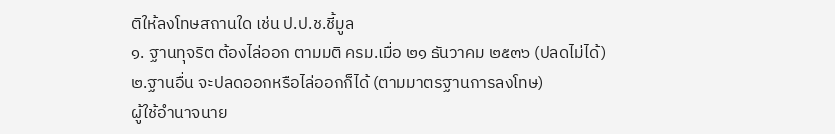ติให้ลงโทษสถานใด เช่น ป.ป.ช.ชี้มูล
๑. ฐานทุจริต ต้องไล่ออก ตามมติ ครม.เมื่อ ๒๑ ธันวาคม ๒๕๓๖ (ปลดไม่ได้)
๒.ฐานอื่น จะปลดออกหรือไล่ออกก็ได้ (ตามมาตรฐานการลงโทษ)
ผู้ใช้อำนาจนาย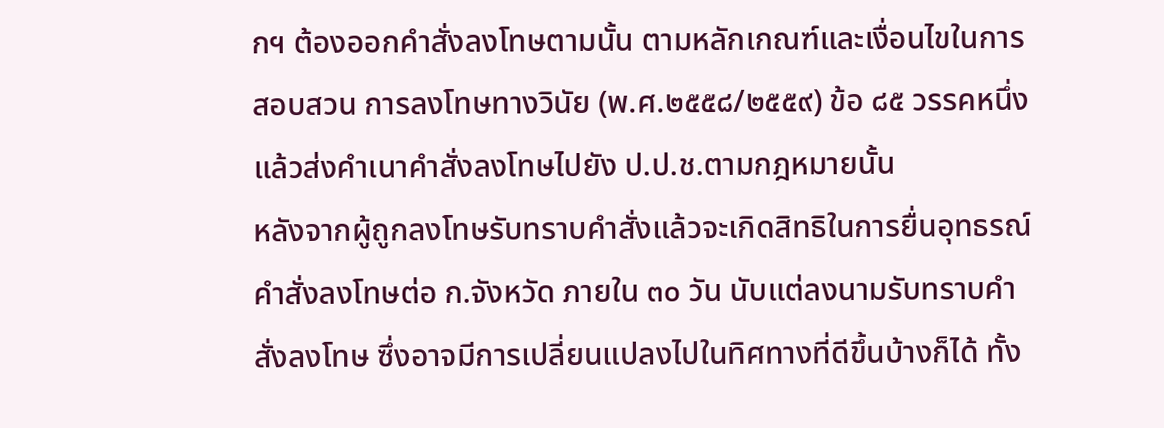กฯ ต้องออกคำสั่งลงโทษตามนั้น ตามหลักเกณฑ์และเงื่อนไขในการสอบสวน การลงโทษทางวินัย (พ.ศ.๒๕๕๘/๒๕๕๙) ข้อ ๘๕ วรรคหนึ่ง แล้วส่งคำเนาคำสั่งลงโทษไปยัง ป.ป.ช.ตามกฎหมายนั้น
หลังจากผู้ถูกลงโทษรับทราบคำสั่งแล้วจะเกิดสิทธิในการยื่นอุทธรณ์คำสั่งลงโทษต่อ ก.จังหวัด ภายใน ๓๐ วัน นับแต่ลงนามรับทราบคำสั่งลงโทษ ซึ่งอาจมีการเปลี่ยนแปลงไปในทิศทางที่ดีขึ้นบ้างก็ได้ ทั้ง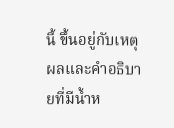นี้ ขึ้นอยู่กับเหตุผลและคำอธิบายที่มีน้ำห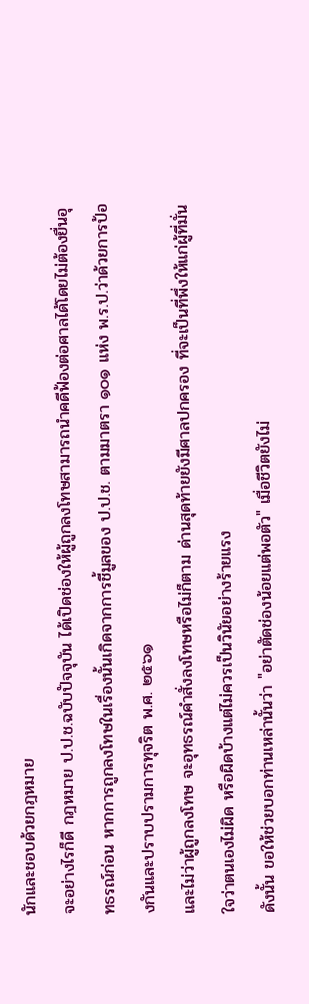นักและชอบด้วยกฎหมาย
จะอย่างไรก็ดี กฎหมาย ป.ป.ช.ฉบับปัจจุบัน ได้เปิดช่องให้ผู้ถูกลงโทษสามารถนำคดีฟ้องต่อศาลได้โดยไม่ต้องยื่นอุทธรณ์ก่อน หากการถูกลงโทษในเรื่องนั้นเกิดจากการชี้มูลของ ป.ป.ช. ตามมาตรา ๑๐๑ แห่ง พ.ร.ป.ว่าด้วยการป้องกันและปราบปรามการทุจริต พ.ศ. ๒๕๖๑
และไม่ว่าผู้ถูกลงโทษ จะอุทธรณ์คำสั่งลงโทษหรือไม่ก็ตาม ด่านสุดท้ายยังมีศาลปกครอง ที่จะเป็นที่พึ่งให้แก่ผู้ที่มั่นใจว่าตนเองไม่ผิด หรือผิดบ้างแต่ไม่ควรเป็นวินัยอย่างร้ายแรง
ดังนั้น ขอให้ช่วยบอกท่านเหล่านั้นว่า "อย่าตัดช่องน้อยแต่พอตัว" เมื่อชีวิตยังไม่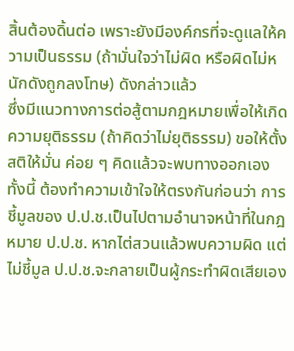สิ้นต้องดิ้นต่อ เพราะยังมีองค์กรที่จะดูแลให้ความเป็นธรรม (ถ้ามั่นใจว่าไม่ผิด หรือผิดไม่หนักดังถูกลงโทษ) ดังกล่าวแล้ว
ซึ่งมีแนวทางการต่อสู้ตามกฎหมายเพื่อให้เกิดความยุติธรรม (ถ้าคิดว่าไม่ยุติธรรม) ขอให้ตั้งสติให้มั่น ค่อย ๆ คิดแล้วจะพบทางออกเอง
ทั้งนี้ ต้องทำความเข้าใจให้ตรงกันก่อนว่า การชี้มูลของ ป.ป.ช.เป็นไปตามอำนาจหน้าที่ในกฎหมาย ป.ป.ช. หากไต่สวนแล้วพบความผิด แต่ไม่ชี้มูล ป.ป.ช.จะกลายเป็นผู้กระทำผิดเสียเอง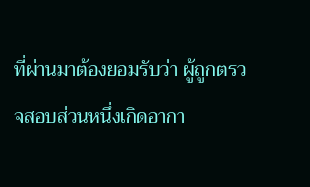ที่ผ่านมาต้องยอมรับว่า ผู้ถูกตรวจสอบส่วนหนึ่งเกิดอากา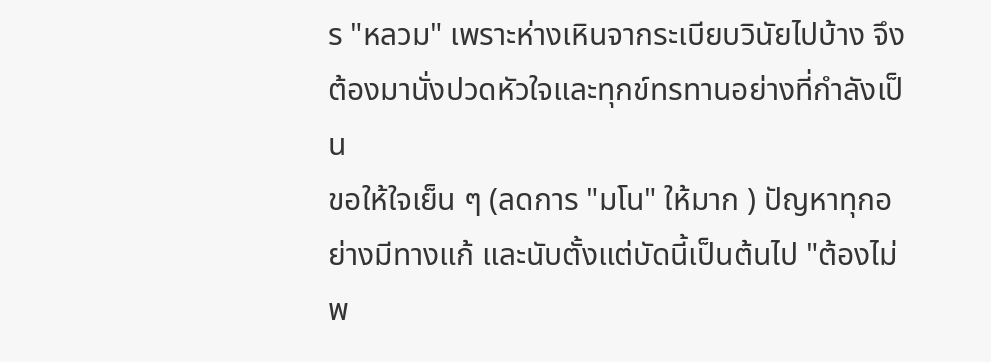ร "หลวม" เพราะห่างเหินจากระเบียบวินัยไปบ้าง จึงต้องมานั่งปวดหัวใจและทุกข์ทรทานอย่างที่กำลังเป็น
ขอให้ใจเย็น ๆ (ลดการ "มโน" ให้มาก ) ปัญหาทุกอย่างมีทางแก้ และนับตั้งแต่บัดนี้เป็นต้นไป "ต้องไม่พ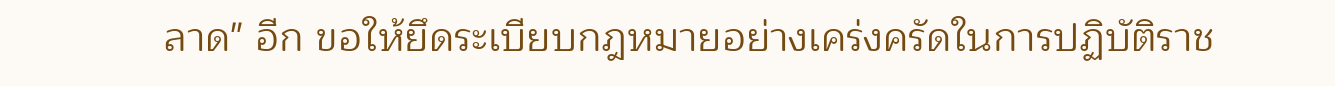ลาด" อีก ขอให้ยึดระเบียบกฎหมายอย่างเคร่งครัดในการปฏิบัติราช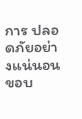การ ปลอดภัยอย่างแน่นอน
ขอบ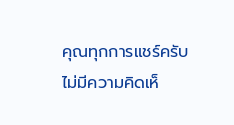คุณทุกการแชร์ครับ
ไม่มีความคิดเห็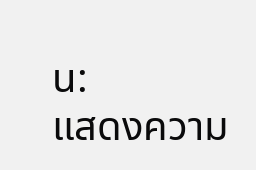น:
แสดงความ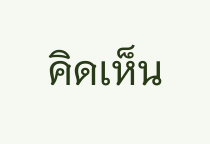คิดเห็น